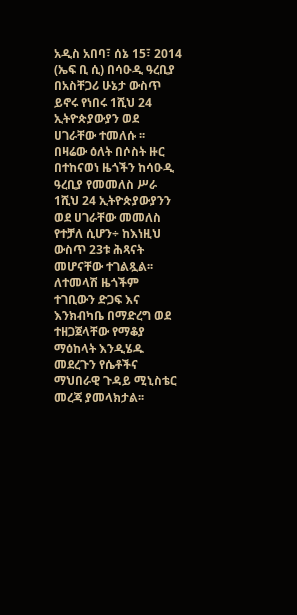አዲስ አበባ፣ ሰኔ 15፣ 2014 (ኤፍ ቢ ሲ) በሳዑዲ ዓረቢያ በአስቸጋሪ ሁኔታ ውስጥ ይኖሩ የነበሩ 1ሺህ 24 ኢትዮጵያውያን ወደ ሀገራቸው ተመለሱ ፡፡
በዛሬው ዕለት በሶስት ዙር በተከናወነ ዜጎችን ከሳዑዲ ዓረቢያ የመመለስ ሥራ 1ሺህ 24 ኢትዮጵያውያንን ወደ ሀገራቸው መመለስ የተቻለ ሲሆን÷ ከእነዚህ ውስጥ 23ቱ ሕጻናት መሆናቸው ተገልጿል፡፡
ለተመላሽ ዜጎችም ተገቢውን ድጋፍ እና እንክብካቤ በማድረግ ወደ ተዘጋጀላቸው የማቆያ ማዕከላት እንዲሄዱ መደረጉን የሴቶችና ማህበራዊ ጉዳይ ሚኒስቴር መረጃ ያመላክታል፡፡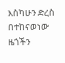እስካሁን ድረስ በተከናወነው ዜጎችን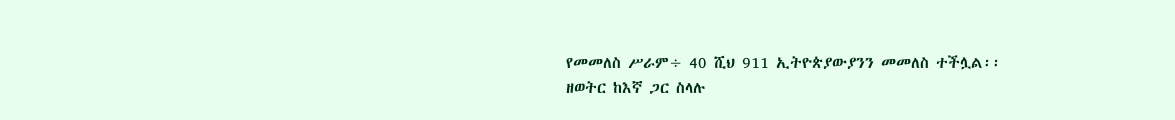የመመለስ ሥራም÷ 40 ሺህ 911 ኢትዮጵያውያንን መመለስ ተችሏል፡፡
ዘወትር ከእኛ ጋር ስላሉ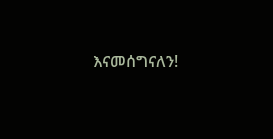እናመሰግናለን!